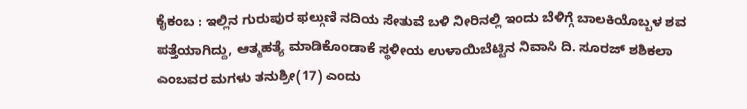ಕೈಕಂಬ : ಇಲ್ಲಿನ ಗುರುಪುರ ಫಲ್ಗುಣಿ ನದಿಯ ಸೇತುವೆ ಬಳಿ ನೀರಿನಲ್ಲಿ ಇಂದು ಬೆಳಿಗ್ಗೆ ಬಾಲಕಿಯೊಬ್ಬಳ ಶವ ಪತ್ತೆಯಾಗಿದ್ದು, ಆತ್ಮಹತ್ಯೆ ಮಾಡಿಕೊಂಡಾಕೆ ಸ್ಥಳೀಯ ಉಳಾಯಿಬೆಟ್ಟಿನ ನಿವಾಸಿ ದಿ. ಸೂರಜ್ ಶಶಿಕಲಾ ಎಂಬವರ ಮಗಳು ತನುಶ್ರೀ(17) ಎಂದು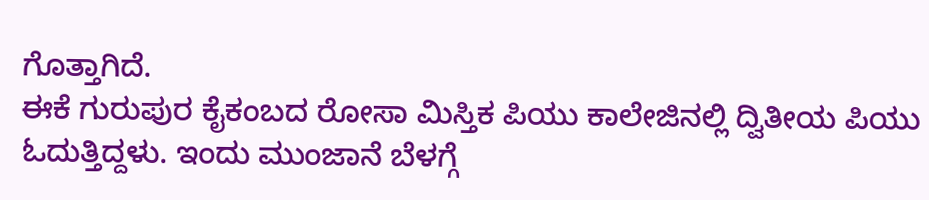ಗೊತ್ತಾಗಿದೆ.
ಈಕೆ ಗುರುಪುರ ಕೈಕಂಬದ ರೋಸಾ ಮಿಸ್ತಿಕ ಪಿಯು ಕಾಲೇಜಿನಲ್ಲಿ ದ್ವಿತೀಯ ಪಿಯು ಓದುತ್ತಿದ್ದಳು. ಇಂದು ಮುಂಜಾನೆ ಬೆಳಗ್ಗೆ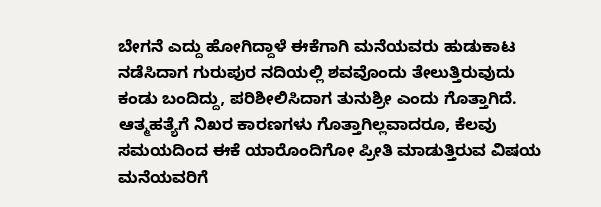ಬೇಗನೆ ಎದ್ದು ಹೋಗಿದ್ದಾಳೆ ಈಕೆಗಾಗಿ ಮನೆಯವರು ಹುಡುಕಾಟ ನಡೆಸಿದಾಗ ಗುರುಪುರ ನದಿಯಲ್ಲಿ ಶವವೊಂದು ತೇಲುತ್ತಿರುವುದು ಕಂಡು ಬಂದಿದ್ದು, ಪರಿಶೀಲಿಸಿದಾಗ ತುನುಶ್ರೀ ಎಂದು ಗೊತ್ತಾಗಿದೆ. ಆತ್ಮಹತ್ಯೆಗೆ ನಿಖರ ಕಾರಣಗಳು ಗೊತ್ತಾಗಿಲ್ಲವಾದರೂ, ಕೆಲವು ಸಮಯದಿಂದ ಈಕೆ ಯಾರೊಂದಿಗೋ ಪ್ರೀತಿ ಮಾಡುತ್ತಿರುವ ವಿಷಯ ಮನೆಯವರಿಗೆ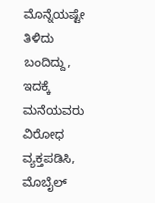ಮೊನ್ನೆಯಷ್ಟೇ ತಿಳಿದು ಬಂದಿದ್ದು, ಇದಕ್ಕೆ ಮನೆಯವರು ವಿರೋಧ ವ್ಯಕ್ತಪಡಿಸಿ, ಮೊಬೈಲ್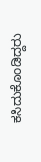ಕಸಿದುಕೊಂಡಿದ್ದರು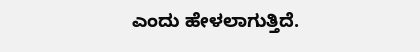ಎಂದು ಹೇಳಲಾಗುತ್ತಿದೆ.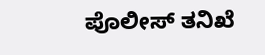ಪೊಲೀಸ್ ತನಿಖೆ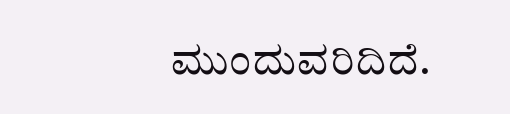ಮುಂದುವರಿದಿದೆ.